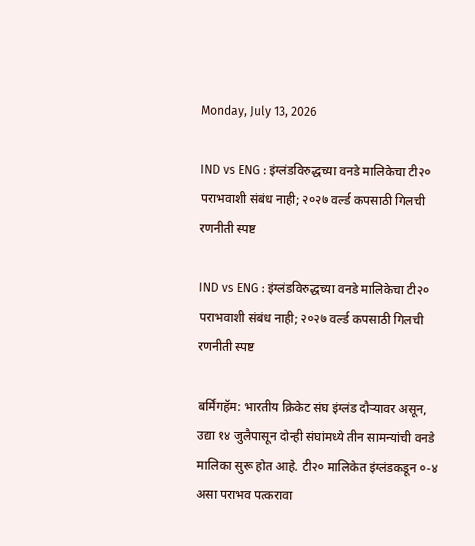Monday, July 13, 2026

IND vs ENG : इंग्लंडविरुद्धच्या वनडे मालिकेचा टी२० पराभवाशी संबंध नाही; २०२७ वर्ल्ड कपसाठी गिलची रणनीती स्पष्ट

IND vs ENG : इंग्लंडविरुद्धच्या वनडे मालिकेचा टी२० पराभवाशी संबंध नाही; २०२७ वर्ल्ड कपसाठी गिलची रणनीती स्पष्ट

बर्मिंगहॅम: भारतीय क्रिकेट संघ इंग्लंड दौऱ्यावर असून, उद्या १४ जुलैपासून दोन्ही संघांमध्ये तीन सामन्यांची वनडे मालिका सुरू होत आहे. टी२० मालिकेत इंग्लंडकडून ०-४ असा पराभव पत्करावा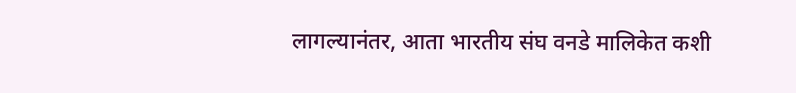लागल्यानंतर, आता भारतीय संघ वनडे मालिकेत कशी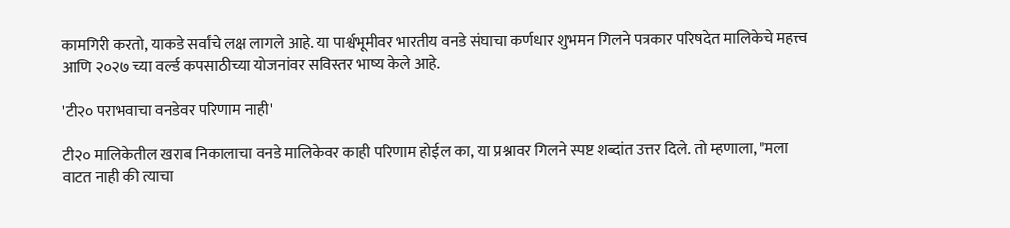कामगिरी करतो, याकडे सर्वांचे लक्ष लागले आहे. या पार्श्वभूमीवर भारतीय वनडे संघाचा कर्णधार शुभमन गिलने पत्रकार परिषदेत मालिकेचे महत्त्व आणि २०२७ च्या वर्ल्ड कपसाठीच्या योजनांवर सविस्तर भाष्य केले आहे.

'टी२० पराभवाचा वनडेवर परिणाम नाही'

टी२० मालिकेतील खराब निकालाचा वनडे मालिकेवर काही परिणाम होईल का, या प्रश्नावर गिलने स्पष्ट शब्दांत उत्तर दिले. तो म्हणाला, "मला वाटत नाही की त्याचा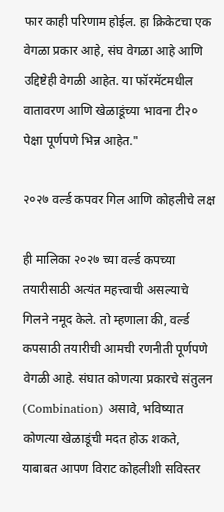फार काही परिणाम होईल. हा क्रिकेटचा एक वेगळा प्रकार आहे, संघ वेगळा आहे आणि उद्दिष्टेही वेगळी आहेत. या फॉरमॅटमधील वातावरण आणि खेळाडूंच्या भावना टी२० पेक्षा पूर्णपणे भिन्न आहेत."

२०२७ वर्ल्ड कपवर गिल आणि कोहलीचे लक्ष

ही मालिका २०२७ च्या वर्ल्ड कपच्या तयारीसाठी अत्यंत महत्त्वाची असल्याचे गिलने नमूद केले. तो म्हणाला की, वर्ल्ड कपसाठी तयारीची आमची रणनीती पूर्णपणे वेगळी आहे. संघात कोणत्या प्रकारचे संतुलन (Combination) असावे, भविष्यात कोणत्या खेळाडूंची मदत होऊ शकते, याबाबत आपण विराट कोहलीशी सविस्तर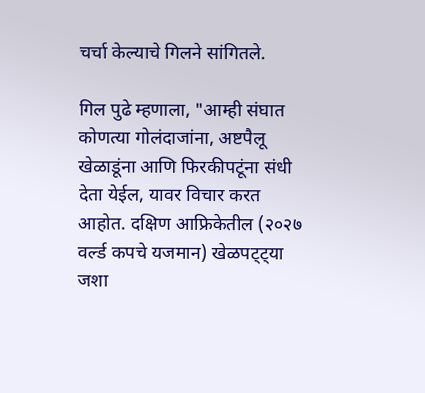चर्चा केल्याचे गिलने सांगितले.

गिल पुढे म्हणाला, "आम्ही संघात कोणत्या गोलंदाजांना, अष्टपैलू खेळाडूंना आणि फिरकीपटूंना संधी देता येईल, यावर विचार करत आहोत. दक्षिण आफ्रिकेतील (२०२७ वर्ल्ड कपचे यजमान) खेळपट्ट्या जशा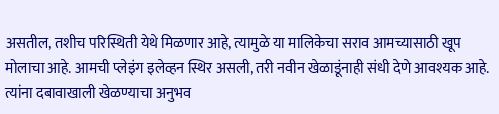असतील, तशीच परिस्थिती येथे मिळणार आहे, त्यामुळे या मालिकेचा सराव आमच्यासाठी खूप मोलाचा आहे. आमची प्लेइंग इलेव्हन स्थिर असली, तरी नवीन खेळाडूंनाही संधी देणे आवश्यक आहे. त्यांना दबावाखाली खेळण्याचा अनुभव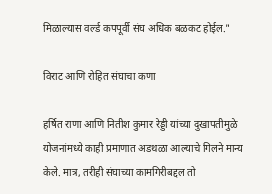मिळाल्यास वर्ल्ड कपपूर्वी संघ अधिक बळकट होईल."

विराट आणि रोहित संघाचा कणा

हर्षित राणा आणि नितीश कुमार रेड्डी यांच्या दुखापतीमुळे योजनांमध्ये काही प्रमाणात अडथळा आल्याचे गिलने मान्य केले. मात्र, तरीही संघाच्या कामगिरीबद्दल तो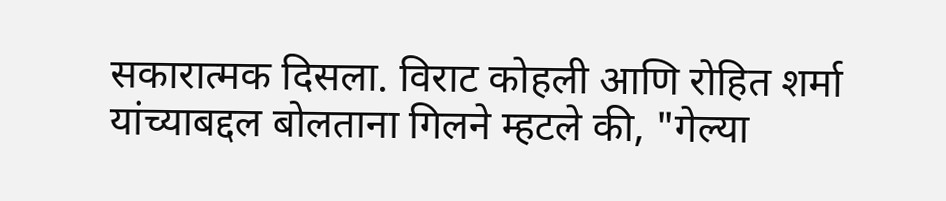सकारात्मक दिसला. विराट कोहली आणि रोहित शर्मा यांच्याबद्दल बोलताना गिलने म्हटले की, "गेल्या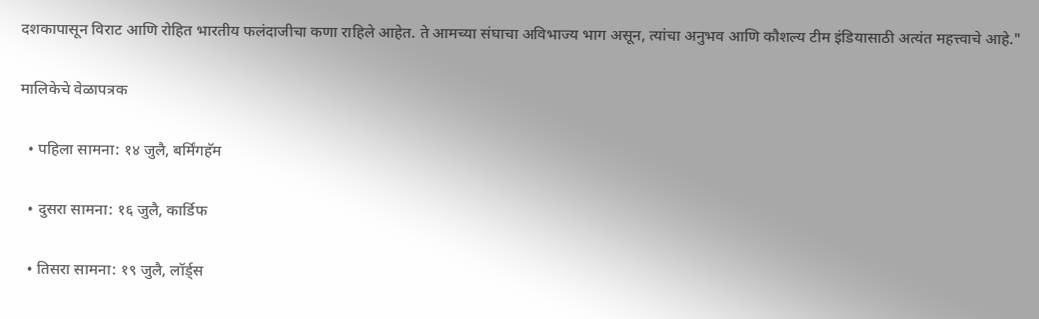दशकापासून विराट आणि रोहित भारतीय फलंदाजीचा कणा राहिले आहेत. ते आमच्या संघाचा अविभाज्य भाग असून, त्यांचा अनुभव आणि कौशल्य टीम इंडियासाठी अत्यंत महत्त्वाचे आहे."

मालिकेचे वेळापत्रक

  • पहिला सामना: १४ जुलै, बर्मिंगहॅम

  • दुसरा सामना: १६ जुलै, कार्डिफ

  • तिसरा सामना: १९ जुलै, लॉर्ड्स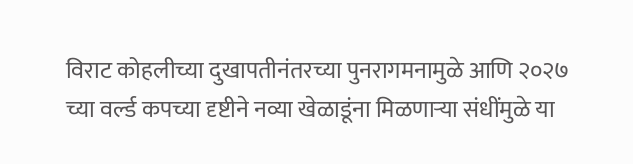विराट कोहलीच्या दुखापतीनंतरच्या पुनरागमनामुळे आणि २०२७ च्या वर्ल्ड कपच्या दृष्टीने नव्या खेळाडूंना मिळणाऱ्या संधींमुळे या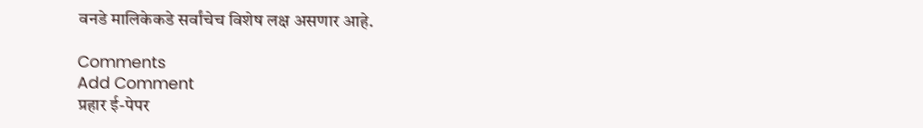वनडे मालिकेकडे सर्वांचेच विशेष लक्ष असणार आहे.

Comments
Add Comment
प्रहार ई-पेपर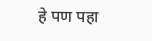हे पण पहा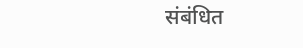संबंधित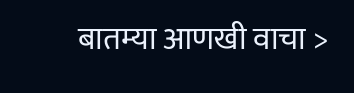बातम्या आणखी वाचा >